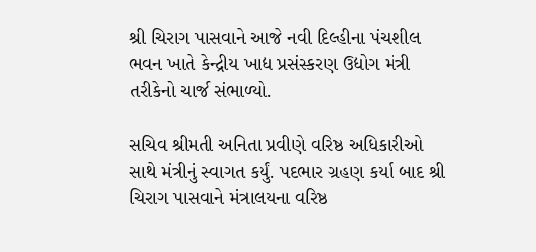શ્રી ચિરાગ પાસવાને આજે નવી દિલ્હીના પંચશીલ ભવન ખાતે કેન્દ્રીય ખાદ્ય પ્રસંસ્કરણ ઉદ્યોગ મંત્રી તરીકેનો ચાર્જ સંભાળ્યો.

સચિવ શ્રીમતી અનિતા પ્રવીણે વરિષ્ઠ અધિકારીઓ સાથે મંત્રીનું સ્વાગત કર્યું. પદભાર ગ્રહણ કર્યા બાદ શ્રી ચિરાગ પાસવાને મંત્રાલયના વરિષ્ઠ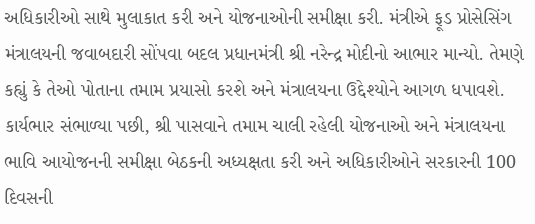અધિકારીઓ સાથે મુલાકાત કરી અને યોજનાઓની સમીક્ષા કરી. મંત્રીએ ફૂડ પ્રોસેસિંગ મંત્રાલયની જવાબદારી સોંપવા બદલ પ્રધાનમંત્રી શ્રી નરેન્દ્ર મોદીનો આભાર માન્યો. તેમણે કહ્યું કે તેઓ પોતાના તમામ પ્રયાસો કરશે અને મંત્રાલયના ઉદ્દેશ્યોને આગળ ધપાવશે. કાર્યભાર સંભાળ્યા પછી, શ્રી પાસવાને તમામ ચાલી રહેલી યોજનાઓ અને મંત્રાલયના ભાવિ આયોજનની સમીક્ષા બેઠકની અધ્યક્ષતા કરી અને અધિકારીઓને સરકારની 100 દિવસની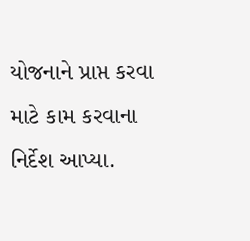યોજનાને પ્રાપ્ત કરવા માટે કામ કરવાના નિર્દેશ આપ્યા.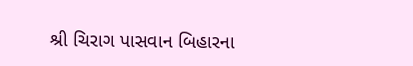શ્રી ચિરાગ પાસવાન બિહારના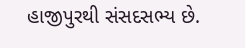હાજીપુરથી સંસદસભ્ય છે.